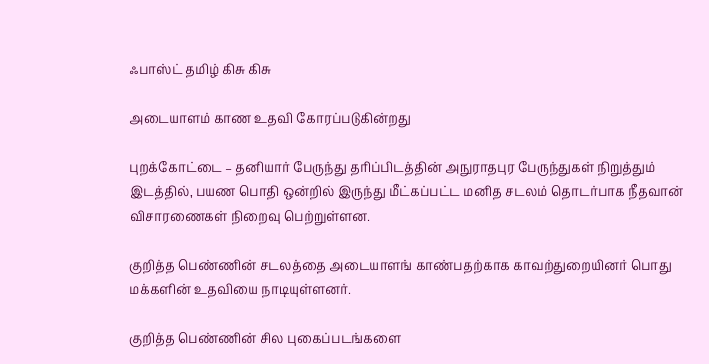ஃபாஸ்ட் தமிழ் கிசு கிசு

அடையாளம் காண உதவி கோரப்படுகின்றது

புறக்கோட்டை – தனியார் பேருந்து தரிப்பிடத்தின் அநுராதபுர பேருந்துகள் நிறுத்தும் இடத்தில், பயண பொதி ஒன்றில் இருந்து மீட்கப்பட்ட மனித சடலம் தொடர்பாக நீதவான் விசாரணைகள் நிறைவு பெற்றுள்ளன.

குறித்த பெண்ணின் சடலத்தை அடையாளங் காண்பதற்காக காவற்துறையினர் பொது மக்களின் உதவியை நாடியுள்ளனர்.

குறித்த பெண்ணின் சில புகைப்படங்களை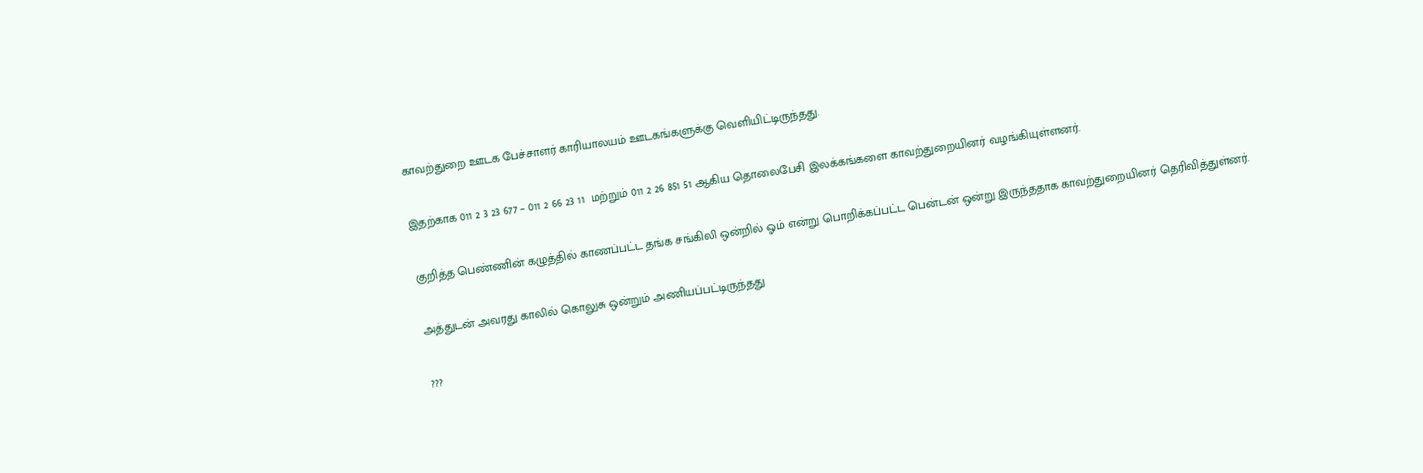காவற்துறை ஊடக பேச்சாளர் காரியாலயம் ஊடகங்களுக்கு வெளியிட்டிருந்தது.

இதற்காக 011 2 3 23 677 – 011 2 66 23 11  மற்றும் 011 2 26 851 51 ஆகிய தொலைபேசி இலக்கங்களை காவற்துறையினர் வழங்கியுள்ளனர்.

குறித்த பெண்ணின் கழுத்தில் காணப்பட்ட தங்க சங்கிலி ஒன்றில் ஓம் என்று பொறிக்கப்பட்ட பென்டன் ஒன்று இருந்ததாக காவற்துறையினர் தெரிவித்துள்னர்.

அத்துடன் அவரது காலில் கொலுசு ஒன்றும் அணியப்பட்டிருந்தது

???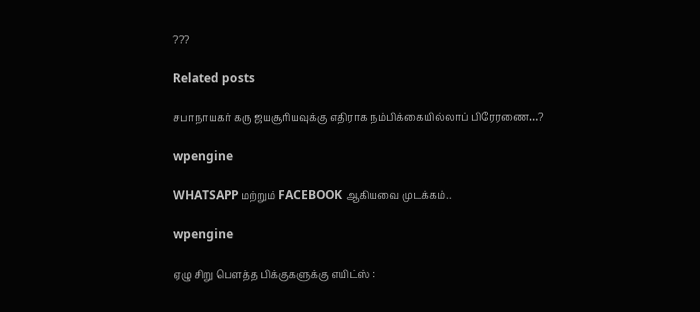???

Related posts

சபாநாயகர் கரு ஜயசூரியவுக்கு எதிராக நம்பிக்கையில்லாப் பிரேரணை…?

wpengine

WHATSAPP மற்றும் FACEBOOK ஆகியவை முடக்கம்..

wpengine

ஏழு சிறு பௌத்த பிக்குகளுக்கு எயிட்ஸ் :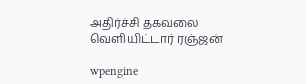அதிர்ச்சி தகவலை வெளியிட்டார் ரஞ்ஜன்

wpengine